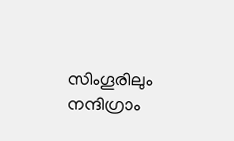സിംഗൂരിലും നന്ദിഗ്രാം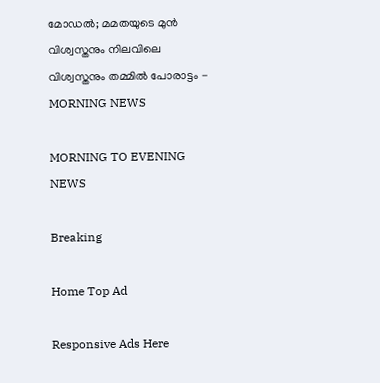മോഡൽ; മമതയുടെ മുന്‍ വിശ്വസ്തനും നിലവിലെ വിശ്വസ്തനും തമ്മില്‍ പോരാട്ടം - MORNING NEWS

MORNING TO EVENING NEWS

Breaking

Home Top Ad

Responsive Ads Here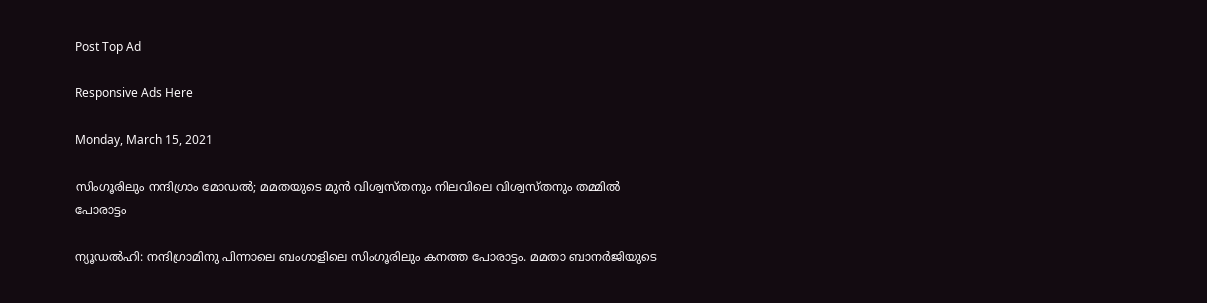Post Top Ad

Responsive Ads Here

Monday, March 15, 2021

സിംഗൂരിലും നന്ദിഗ്രാം മോഡൽ; മമതയുടെ മുന്‍ വിശ്വസ്തനും നിലവിലെ വിശ്വസ്തനും തമ്മില്‍ പോരാട്ടം

ന്യൂഡൽഹി: നന്ദിഗ്രാമിനു പിന്നാലെ ബംഗാളിലെ സിംഗൂരിലും കനത്ത പോരാട്ടം. മമതാ ബാനർജിയുടെ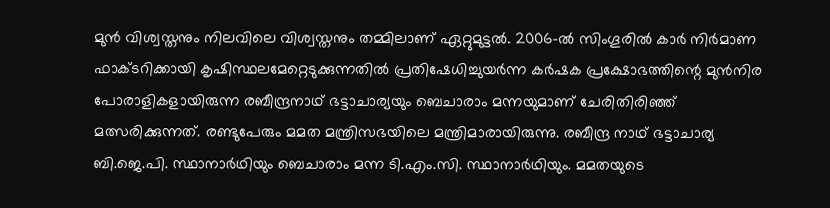മുൻ വിശ്വസ്തനും നിലവിലെ വിശ്വസ്തനും തമ്മിലാണ് ഏറ്റുമുട്ടൽ. 2006-ൽ സിംഗൂരിൽ കാർ നിർമാണ ഫാക്ടറിക്കായി കൃഷിസ്ഥലമേറ്റെടുക്കുന്നതിൽ പ്രതിഷേധിച്ചുയർന്ന കർഷക പ്രക്ഷോഭത്തിന്റെ മുൻനിര പോരാളികളായിരുന്ന രബീന്ദ്രനാഥ് ഭട്ടാചാര്യയും ബെചാരാം മന്നയുമാണ് ചേരിതിരിഞ്ഞ് മത്സരിക്കുന്നത്. രണ്ടുപേരും മമത മന്ത്രിസഭയിലെ മന്ത്രിമാരായിരുന്നു. രബീന്ദ്ര നാഥ് ഭട്ടാചാര്യ ബി.ജെ.പി. സ്ഥാനാർഥിയും ബെചാരാം മന്ന ടി.എം.സി. സ്ഥാനാർഥിയും. മമതയുടെ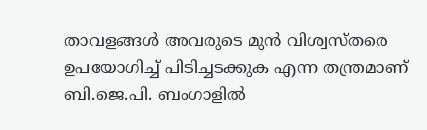താവളങ്ങൾ അവരുടെ മുൻ വിശ്വസ്തരെ ഉപയോഗിച്ച് പിടിച്ചടക്കുക എന്ന തന്ത്രമാണ് ബി.ജെ.പി. ബംഗാളിൽ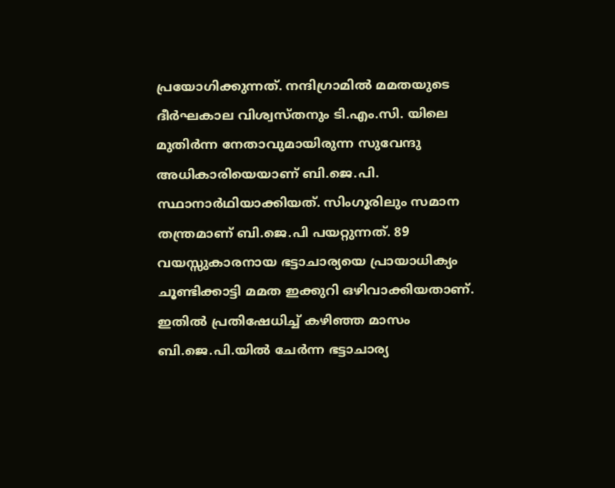പ്രയോഗിക്കുന്നത്. നന്ദിഗ്രാമിൽ മമതയുടെ ദീർഘകാല വിശ്വസ്തനും ടി.എം.സി. യിലെ മുതിർന്ന നേതാവുമായിരുന്ന സുവേന്ദു അധികാരിയെയാണ് ബി.ജെ.പി. സ്ഥാനാർഥിയാക്കിയത്. സിംഗൂരിലും സമാന തന്ത്രമാണ് ബി.ജെ.പി പയറ്റുന്നത്. 89 വയസ്സുകാരനായ ഭട്ടാചാര്യയെ പ്രായാധിക്യം ചൂണ്ടിക്കാട്ടി മമത ഇക്കുറി ഒഴിവാക്കിയതാണ്. ഇതിൽ പ്രതിഷേധിച്ച് കഴിഞ്ഞ മാസം ബി.ജെ.പി.യിൽ ചേർന്ന ഭട്ടാചാര്യ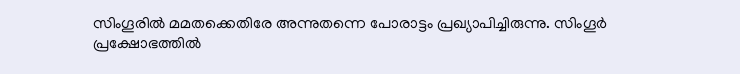സിംഗൂരിൽ മമതക്കെതിരേ അന്നുതന്നെ പോരാട്ടം പ്രഖ്യാപിച്ചിരുന്നു. സിംഗൂർ പ്രക്ഷോഭത്തിൽ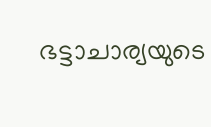ഭട്ടാചാര്യയുടെ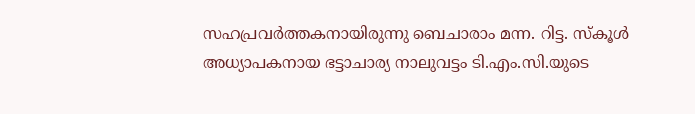സഹപ്രവർത്തകനായിരുന്നു ബെചാരാം മന്ന. റിട്ട. സ്കൂൾ അധ്യാപകനായ ഭട്ടാചാര്യ നാലുവട്ടം ടി.എം.സി.യുടെ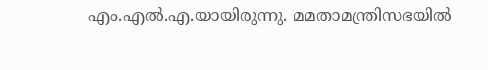എം.എൽ.എ.യായിരുന്നു. മമതാമന്ത്രിസഭയിൽ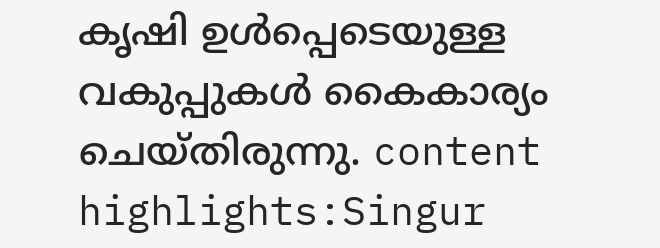കൃഷി ഉൾപ്പെടെയുള്ള വകുപ്പുകൾ കൈകാര്യം ചെയ്തിരുന്നു. content highlights:Singur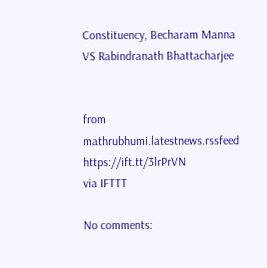Constituency, Becharam Manna VS Rabindranath Bhattacharjee


from mathrubhumi.latestnews.rssfeed https://ift.tt/3lrPrVN
via IFTTT

No comments: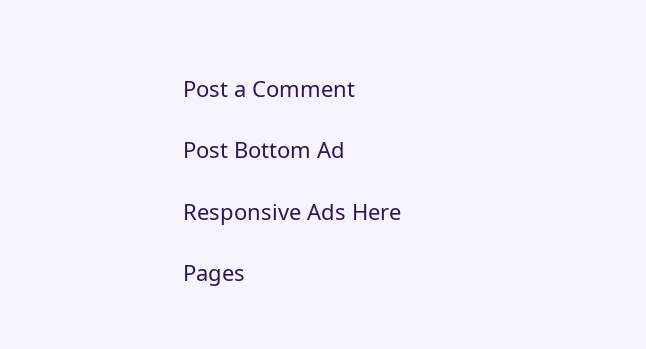Post a Comment

Post Bottom Ad

Responsive Ads Here

Pages